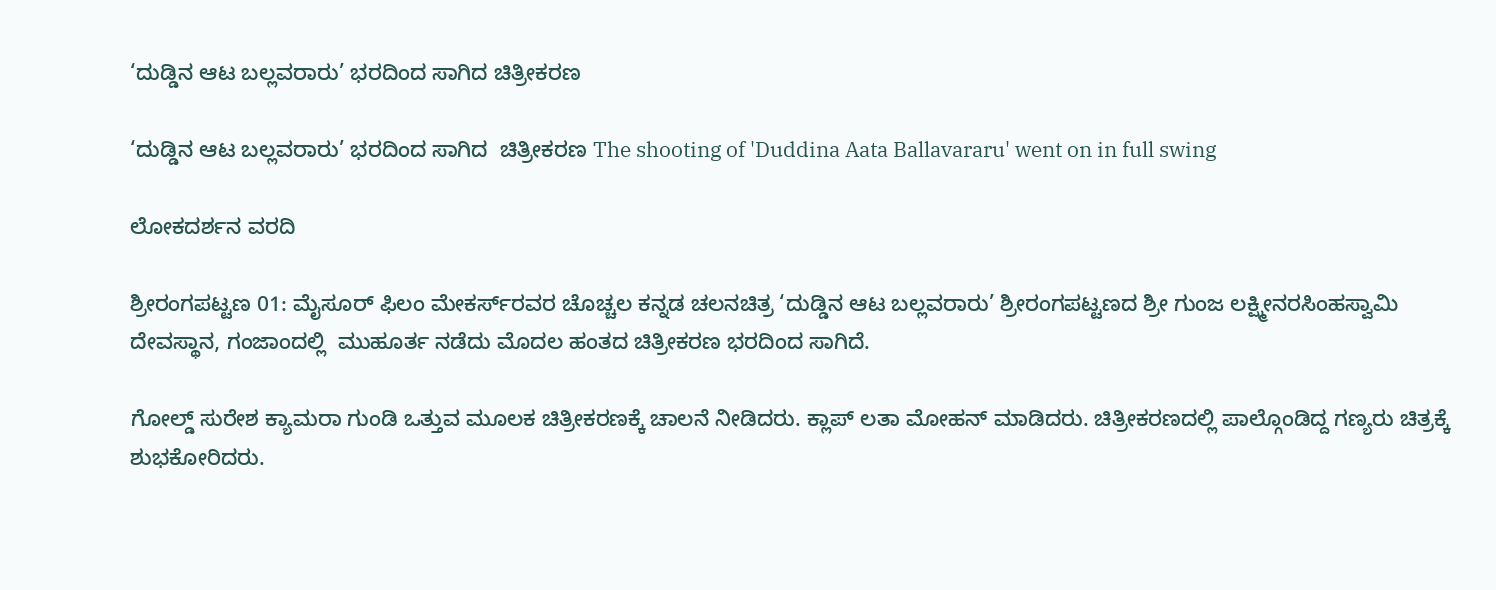‘ದುಡ್ಡಿನ ಆಟ ಬಲ್ಲವರಾರು’ ಭರದಿಂದ ಸಾಗಿದ ಚಿತ್ರೀಕರಣ

‘ದುಡ್ಡಿನ ಆಟ ಬಲ್ಲವರಾರು’ ಭರದಿಂದ ಸಾಗಿದ  ಚಿತ್ರೀಕರಣ The shooting of 'Duddina Aata Ballavararu' went on in full swing

ಲೋಕದರ್ಶನ ವರದಿ

ಶ್ರೀರಂಗಪಟ್ಟಣ 01: ಮೈಸೂರ್ ಫಿಲಂ ಮೇಕರ್ಸ್‌ರವರ ಚೊಚ್ಚಲ ಕನ್ನಡ ಚಲನಚಿತ್ರ ‘ದುಡ್ಡಿನ ಆಟ ಬಲ್ಲವರಾರು’ ಶ್ರೀರಂಗಪಟ್ಟಣದ ಶ್ರೀ ಗುಂಜ ಲಕ್ಷ್ಮೀನರಸಿಂಹಸ್ವಾಮಿ ದೇವಸ್ಥಾನ, ಗಂಜಾಂದಲ್ಲಿ  ಮುಹೂರ್ತ ನಡೆದು ಮೊದಲ ಹಂತದ ಚಿತ್ರೀಕರಣ ಭರದಿಂದ ಸಾಗಿದೆ.

ಗೋಲ್ಡ್‌ ಸುರೇಶ ಕ್ಯಾಮರಾ ಗುಂಡಿ ಒತ್ತುವ ಮೂಲಕ ಚಿತ್ರೀಕರಣಕ್ಕೆ ಚಾಲನೆ ನೀಡಿದರು. ಕ್ಲಾಪ್ ಲತಾ ಮೋಹನ್ ಮಾಡಿದರು. ಚಿತ್ರೀಕರಣದಲ್ಲಿ ಪಾಲ್ಗೊಂಡಿದ್ದ ಗಣ್ಯರು ಚಿತ್ರಕ್ಕೆ ಶುಭಕೋರಿದರು.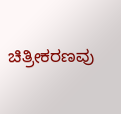ಚಿತ್ರೀಕರಣವು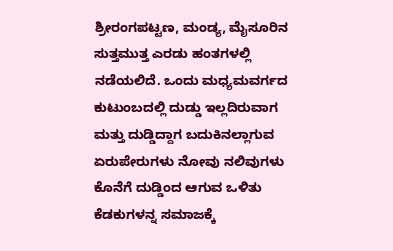ಶ್ರೀರಂಗಪಟ್ಟಣ, ಮಂಡ್ಯ, ಮೈಸೂರಿನ ಸುತ್ತಮುತ್ತ ಎರಡು ಹಂತಗಳಲ್ಲಿ ನಡೆಯಲಿದೆ. ಒಂದು ಮಧ್ಯಮವರ್ಗದ ಕುಟುಂಬದಲ್ಲಿ ದುಡ್ಡು ಇಲ್ಲದಿರುವಾಗ ಮತ್ತು ದುಡ್ಡಿದ್ದಾಗ ಬದುಕಿನಲ್ಲಾಗುವ  ಏರುಪೇರುಗಳು ನೋವು ನಲಿವುಗಳು ಕೊನೆಗೆ ದುಡ್ಡಿಂದ ಆಗುವ ಒಳಿತು ಕೆಡಕುಗಳನ್ನ ಸಮಾಜಕ್ಕೆ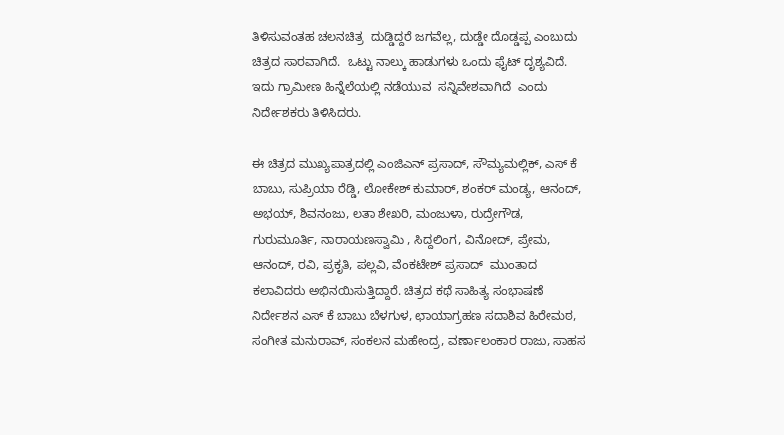ತಿಳಿಸುವಂತಹ ಚಲನಚಿತ್ರ  ದುಡ್ಡಿದ್ದರೆ ಜಗವೆಲ್ಲ, ದುಡ್ಡೇ ದೊಡ್ಡಪ್ಪ ಎಂಬುದು ಚಿತ್ರದ ಸಾರವಾಗಿದೆ.  ಒಟ್ಟು ನಾಲ್ಕು ಹಾಡುಗಳು ಒಂದು ಫೈಟ್ ದೃಶ್ಯವಿದೆ. ಇದು ಗ್ರಾಮೀಣ ಹಿನ್ನೆಲೆಯಲ್ಲಿ ನಡೆಯುವ  ಸನ್ನಿವೇಶವಾಗಿದೆ  ಎಂದು ನಿರ್ದೇಶಕರು ತಿಳಿಸಿದರು.

ಈ ಚಿತ್ರದ ಮುಖ್ಯಪಾತ್ರದಲ್ಲಿ ಎಂಜಿಎನ್ ಪ್ರಸಾದ್, ಸೌಮ್ಯಮಲ್ಲಿಕ್, ಎಸ್ ಕೆ ಬಾಬು, ಸುಪ್ರಿಯಾ ರೆಡ್ಡಿ, ಲೋಕೇಶ್ ಕುಮಾರ್, ಶಂಕರ್ ಮಂಡ್ಯ, ಆನಂದ್, ಅಭಯ್, ಶಿವನಂಜು, ಲತಾ ಶೇಖರಿ, ಮಂಜುಳಾ, ರುದ್ರೇಗೌಡ, ಗುರುಮೂರ್ತಿ, ನಾರಾಯಣಸ್ವಾಮಿ , ಸಿದ್ದಲಿಂಗ, ವಿನೋದ್, ಪ್ರೇಮ, ಆನಂದ್, ರವಿ, ಪ್ರಕೃತಿ, ಪಲ್ಲವಿ, ವೆಂಕಟೇಶ್ ಪ್ರಸಾದ್  ಮುಂತಾದ ಕಲಾವಿದರು ಅಭಿನಯಿಸುತ್ತಿದ್ದಾರೆ. ಚಿತ್ರದ ಕಥೆ ಸಾಹಿತ್ಯ ಸಂಭಾಷಣೆ ನಿರ್ದೇಶನ ಎಸ್ ಕೆ ಬಾಬು ಬೆಳಗುಳ, ಛಾಯಾಗ್ರಹಣ ಸದಾಶಿವ ಹಿರೇಮಠ, ಸಂಗೀತ ಮನುರಾವ್, ಸಂಕಲನ ಮಹೇಂದ್ರ, ವರ್ಣಾಲಂಕಾರ ರಾಜು, ಸಾಹಸ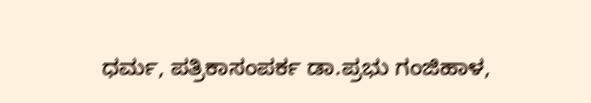ಧರ್ಮ, ಪತ್ರಿಕಾಸಂಪರ್ಕ ಡಾ.ಪ್ರಭು ಗಂಜಿಹಾಳ,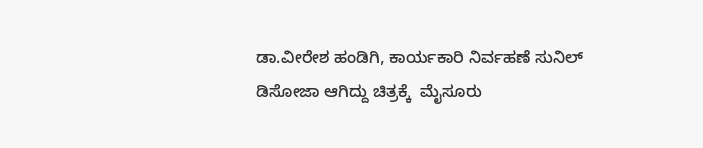ಡಾ.ವೀರೇಶ ಹಂಡಿಗಿ, ಕಾರ್ಯಕಾರಿ ನಿರ್ವಹಣೆ ಸುನಿಲ್ ಡಿಸೋಜಾ ಆಗಿದ್ದು ಚಿತ್ರಕ್ಕೆ  ಮೈಸೂರು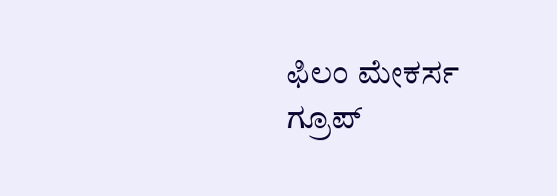ಫಿಲಂ ಮೇಕರ್ಸ ಗ್ರೂಪ್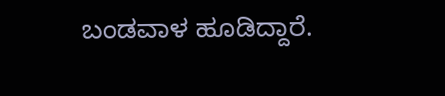ಬಂಡವಾಳ ಹೂಡಿದ್ದಾರೆ.